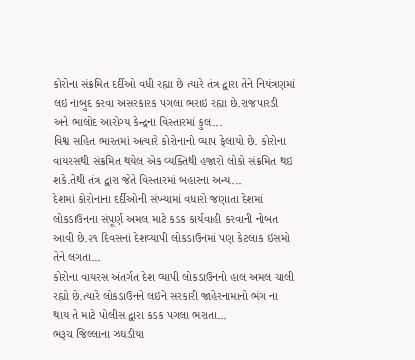કોરોના સંક્રમિત દર્દીઓ વધી રહ્યા છે ત્યારે તંત્ર દ્વારા તેને નિયંત્રણમાં લઇ નાબુદ કરવા અસરકારક પગલા ભરાઇ રહ્યા છે.રાજપારડી અને ભાલોદ આરોગ્ય કેન્દ્રના વિસ્તારમાં કુલ...
વિશ્વ સહિત ભારતમાં અત્યારે કોરોનાનો વ્યાપ ફેલાયો છે. કોરોના વાયરસથી સંક્રમિત થયેલ એક વ્યક્તિથી હજારો લોકો સંક્રમિત થઇ શકે.તેથી તંત્ર દ્વારા જેતે વિસ્તારમાં બહારના અન્ય...
દેશમાં કોરોનાના દર્દીઓની સંખ્યામાં વધારો જણાતા દેશમાં લોકડાઉનના સંપૂર્ણ અમલ માટે કડક કાર્યવાહી કરવાની નોબત આવી છે.૨૧ દિવસનાં દેશવ્યાપી લોકડાઉનમાં પણ કેટલાક ઇસમો તેને લગતા...
કોરોના વાયરસ અંતર્ગત દેશ વ્યાપી લોકડાઉનનો હાલ અમલ ચાલી રહ્યો છે.ત્યારે લોકડાઉનને લઇને સરકારી જાહેરનામાનો ભંગ ના થાય તે માટે પોલીસ દ્વારા કડક પગલા ભરાતા...
ભરૂચ જિલ્લાના ઝઘડીયા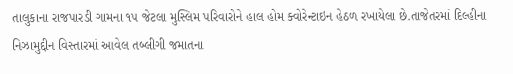તાલુકાના રાજપારડી ગામના ૧૫ જેટલા મુસ્લિમ પરિવારોને હાલ હોમ ક્વોરેન્ટાઇન હેઠળ રખાયેલા છે.તાજેતરમાં દિલ્હીના નિઝામુદ્દીન વિસ્તારમાં આવેલ તબ્લીગી જમાતના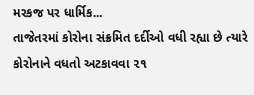મરકજ પર ધાર્મિક...
તાજેતરમાં કોરોના સંક્રમિત દર્દીઓ વધી રહ્યા છે ત્યારે કોરોનાને વધતો અટકાવવા ૨૧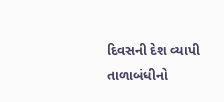દિવસની દેશ વ્યાપી તાળાબંધીનો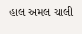હાલ અમલ ચાલી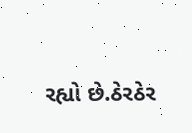રહ્યો છે.ઠેરઠેર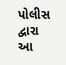પોલીસ દ્વારા આ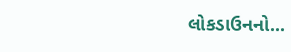લોકડાઉનનો...